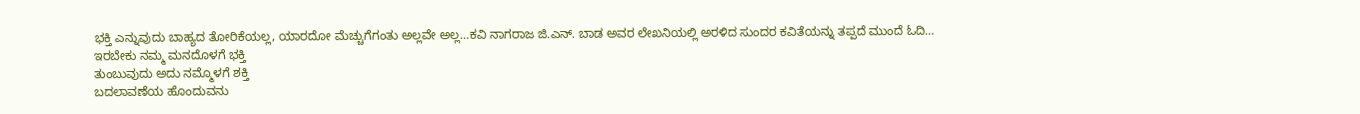ಭಕ್ತಿ ಎನ್ನುವುದು ಬಾಹ್ಯದ ತೋರಿಕೆಯಲ್ಲ, ಯಾರದೋ ಮೆಚ್ಚುಗೆಗಂತು ಅಲ್ಲವೇ ಅಲ್ಲ…ಕವಿ ನಾಗರಾಜ ಜಿ.ಎನ್. ಬಾಡ ಅವರ ಲೇಖನಿಯಲ್ಲಿ ಅರಳಿದ ಸುಂದರ ಕವಿತೆಯನ್ನು ತಪ್ಪದೆ ಮುಂದೆ ಓದಿ…
ಇರಬೇಕು ನಮ್ಮ ಮನದೊಳಗೆ ಭಕ್ತಿ
ತುಂಬುವುದು ಅದು ನಮ್ಮೊಳಗೆ ಶಕ್ತಿ
ಬದಲಾವಣೆಯ ಹೊಂದುವನು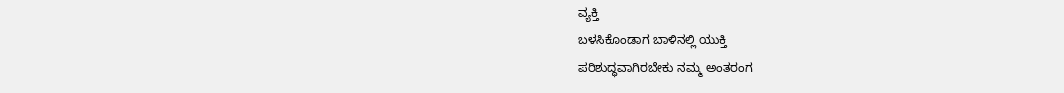ವ್ಯಕ್ತಿ
ಬಳಸಿಕೊಂಡಾಗ ಬಾಳಿನಲ್ಲಿ ಯುಕ್ತಿ
ಪರಿಶುದ್ಧವಾಗಿರಬೇಕು ನಮ್ಮ ಅಂತರಂಗ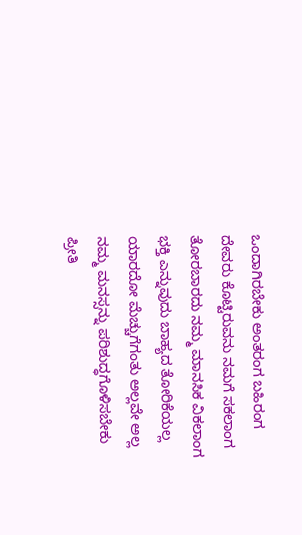ಒಂದಾಗಿರಬೇಕು ಅಂತರಂಗ ಬಹಿರಂಗ
ದೇವರು ಕೊಟ್ಟಿರುವನು ನಮಗೆ ಸಕಲಾಂಗ
ತೋರಬಾರದು ನಮ್ಮ ಮಾನಸಿಕ ವಿಕಲಾಂಗ
ಭಕ್ತಿ ಎನ್ನುವುದು ಬಾಹ್ಯದ ತೋರಿಕೆಯಲ್ಲ
ಯಾರದೋ ಮೆಚ್ಚುಗೆಗಂತು ಅಲ್ಲವೇ ಅಲ್ಲ
ನಮ್ಮ ಮನಸ್ಸನ್ನು ಪರಿಶುದ್ಧಗೊಳಿಸಬೇಕು
ಪ್ರೀತಿ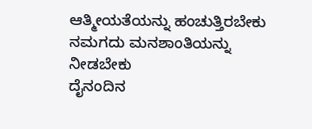ಆತ್ಮೀಯತೆಯನ್ನು ಹಂಚುತ್ತಿರಬೇಕು
ನಮಗದು ಮನಶಾಂತಿಯನ್ನು ನೀಡಬೇಕು
ದೈನಂದಿನ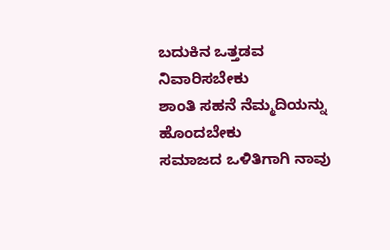ಬದುಕಿನ ಒತ್ತಡವ ನಿವಾರಿಸಬೇಕು
ಶಾಂತಿ ಸಹನೆ ನೆಮ್ಮದಿಯನ್ನು ಹೊಂದಬೇಕು
ಸಮಾಜದ ಒಳಿತಿಗಾಗಿ ನಾವು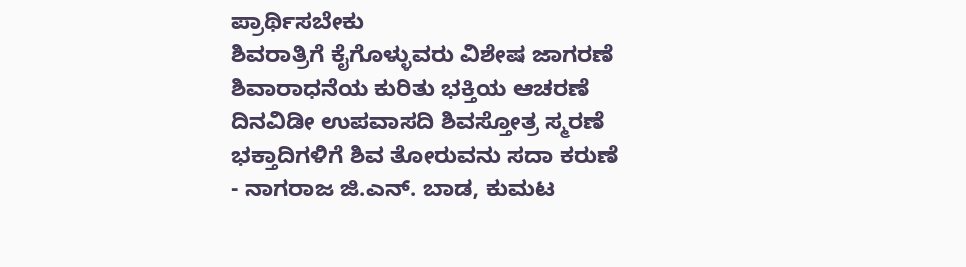ಪ್ರಾರ್ಥಿಸಬೇಕು
ಶಿವರಾತ್ರಿಗೆ ಕೈಗೊಳ್ಳುವರು ವಿಶೇಷ ಜಾಗರಣೆ
ಶಿವಾರಾಧನೆಯ ಕುರಿತು ಭಕ್ತಿಯ ಆಚರಣೆ
ದಿನವಿಡೀ ಉಪವಾಸದಿ ಶಿವಸ್ತೋತ್ರ ಸ್ಮರಣೆ
ಭಕ್ತಾದಿಗಳಿಗೆ ಶಿವ ತೋರುವನು ಸದಾ ಕರುಣೆ
- ನಾಗರಾಜ ಜಿ.ಎನ್. ಬಾಡ, ಕುಮಟ